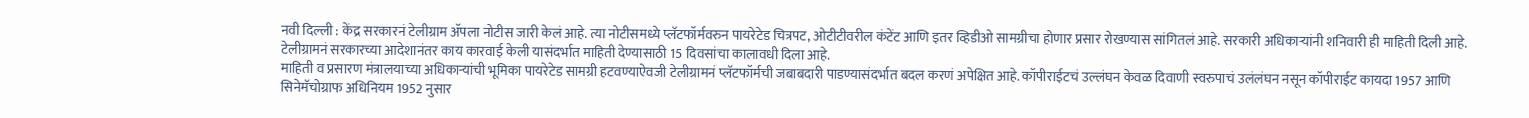नवी दिल्ली : केंद्र सरकारनं टेलीग्राम ॲपला नोटीस जारी केलं आहे. त्या नोटीसमध्ये प्लॅटफॉर्मवरुन पायरेटेड चित्रपट, ओटीटीवरील कंटेंट आणि इतर व्हिडीओ सामग्रीचा होणार प्रसार रोखण्यास सांगितलं आहे. सरकारी अधिकाऱ्यांनी शनिवारी ही माहिती दिली आहे. टेलीग्रामनं सरकारच्या आदेशानंतर काय कारवाई केली यासंदर्भात माहिती देण्यासाठी 15 दिवसांचा कालावधी दिला आहे.
माहिती व प्रसारण मंत्रालयाच्या अधिकाऱ्यांची भूमिका पायरेटेड सामग्री हटवण्याऐवजी टेलीग्रामनं प्लॅटफॉर्मची जबाबदारी पाडण्यासंदर्भात बदल करणं अपेक्षित आहे. कॉपीराईटचं उल्लंघन केवळ दिवाणी स्वरुपाचं उलंलंघन नसून कॉपीराईट कायदा 1957 आणि सिनेमॅचोग्राफ अधिनियम 1952 नुसार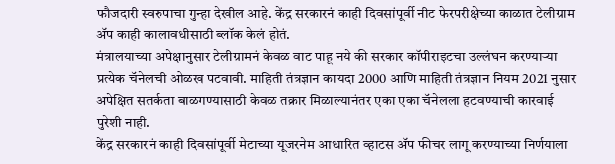फौजदारी स्वरुपाचा गुन्हा देखील आहे. केंद्र सरकारनं काही दिवसांपूर्वी नीट फेरपरीक्षेच्या काळात टेलीग्राम ॲप काही कालावधीसाठी ब्लॉक केलं होतं.
मंत्रालयाच्या अपेक्षानुसार टेलीग्रामनं केवळ वाट पाहू नये की सरकार कॉपीराइटचा उल्लंघन करण्याऱ्या प्रत्येक चॅनेलची ओळख पटवावी. माहिती तंत्रज्ञान कायदा 2000 आणि माहिती तंत्रज्ञान नियम 2021 नुसार अपेक्षित सतर्कता बाळगण्यासाठी केवळ तक्रार मिळाल्यानंतर एका एका चॅनेलला हटवण्याची कारवाई पुरेशी नाही.
केंद्र सरकारनं काही दिवसांपूर्वी मेटाच्या यूजरनेम आधारित व्हाटस ॲप फीचर लागू करण्याच्या निर्णयाला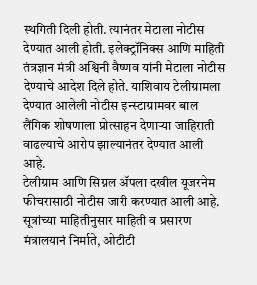स्थगिती दिली होती. त्यानंतर मेटाला नोटीस देण्यात आली होती. इलेक्ट्रॉनिक्स आणि माहिती तंत्रज्ञान मंत्री अश्विनी वैष्णव यांनी मेटाला नोटीस देण्याचे आदेश दिले होते. याशिवाय टेलीग्रामला देण्यात आलेली नोटीस इन्स्टाग्रामवर बाल लैंगिक शोषणाला प्रोत्साहन देणाऱ्या जाहिराती वाढल्याचे आरोप झाल्यानंतर देण्यात आली आहे.
टेलीग्राम आणि सिग्नल ॲपला दखील यूजरनेम फीचरासाठी नोटीस जारी करण्यात आली आहे. सूत्रांच्या माहितीनुसार माहिती व प्रसारण मंत्रालयानं निर्माते, ओटीटी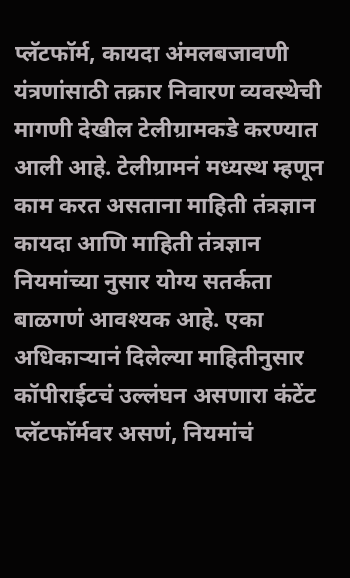प्लॅटफॉर्म, कायदा अंमलबजावणी यंत्रणांसाठी तक्रार निवारण व्यवस्थेची मागणी देखील टेलीग्रामकडे करण्यात आली आहे. टेलीग्रामनं मध्यस्थ म्हणून काम करत असताना माहिती तंत्रज्ञान कायदा आणि माहिती तंत्रज्ञान नियमांच्या नुसार योग्य सतर्कता बाळगणं आवश्यक आहे. एका अधिकाऱ्यानं दिलेल्या माहितीनुसार कॉपीराईटचं उल्लंघन असणारा कंटेंट प्लॅटफॉर्मवर असणं, नियमांचं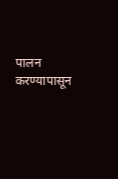पालन करण्यापासून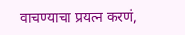वाचण्याचा प्रयत्न करणं,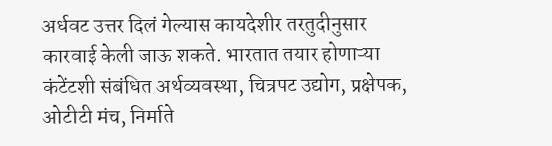अर्धवट उत्तर दिलं गेल्यास कायदेशीर तरतुदीनुसार कारवाई केली जाऊ शकते. भारतात तयार होणाऱ्या कंटेंटशी संबंधित अर्थव्यवस्था, चित्रपट उद्योग, प्रक्षेपक, ओटीटी मंच, निर्माते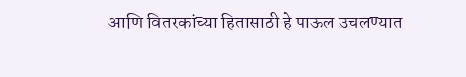आणि वितरकांच्या हितासाठी हे पाऊल उचलण्यात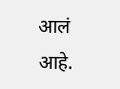आलं आहे.